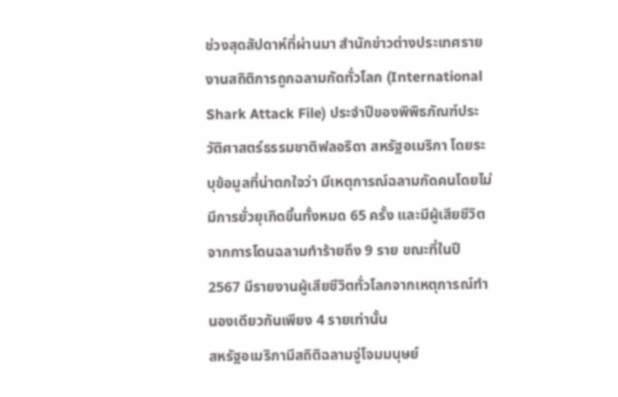ช่วงสุดสัปดาห์ที่ผ่านมา สำนักข่าวต่างประเทศรายงานสถิติการถูกฉลามกัดทั่วโลก (International Shark Attack File) ประจำปีของพิพิธภัณฑ์ประวัติศาสตร์ธรรมชาติฟลอริดา สหรัฐอเมริกา โดยระบุข้อมูลที่น่าตกใจว่า มีเหตุการณ์ฉลามกัดคนโดยไม่มีการยั่วยุเกิดขึ้นทั้งหมด 65 ครั้ง และมีผู้เสียชีวิตจากการโดนฉลามทำร้ายถึง 9 ราย ขณะที่ในปี 2567 มีรายงานผู้เสียชีวิตทั่วโลกจากเหตุการณ์ทำนองเดียวกันเพียง 4 รายเท่านั้น
สหรัฐอเมริกามีสถิติฉลามจู่โจมมนุษย์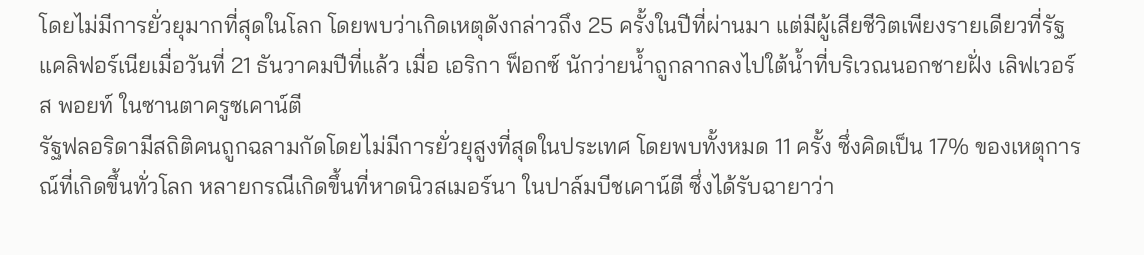โดยไม่มีการยั่วยุมากที่สุดในโลก โดยพบว่าเกิดเหตุดังกล่าวถึง 25 ครั้งในปีที่ผ่านมา แต่มีผู้เสียชีวิตเพียงรายเดียวที่รัฐแคลิฟอร์เนียเมื่อวันที่ 21 ธันวาคมปีที่แล้ว เมื่อ เอริกา ฟ็อกซ์ นักว่ายน้ำถูกลากลงไปใต้น้ำที่บริเวณนอกชายฝั่ง เลิฟเวอร์ส พอยท์ ในซานตาครูซเคาน์ตี
รัฐฟลอริดามีสถิติคนถูกฉลามกัดโดยไม่มีการยั่วยุสูงที่สุดในประเทศ โดยพบทั้งหมด 11 ครั้ง ซึ่งคิดเป็น 17% ของเหตุการณ์ที่เกิดขึ้นทั่วโลก หลายกรณีเกิดขึ้นที่หาดนิวสเมอร์นา ในปาล์มบีชเคาน์ตี ซึ่งได้รับฉายาว่า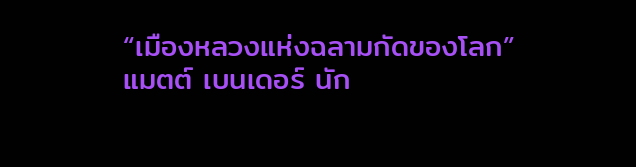“เมืองหลวงแห่งฉลามกัดของโลก”
แมตต์ เบนเดอร์ นัก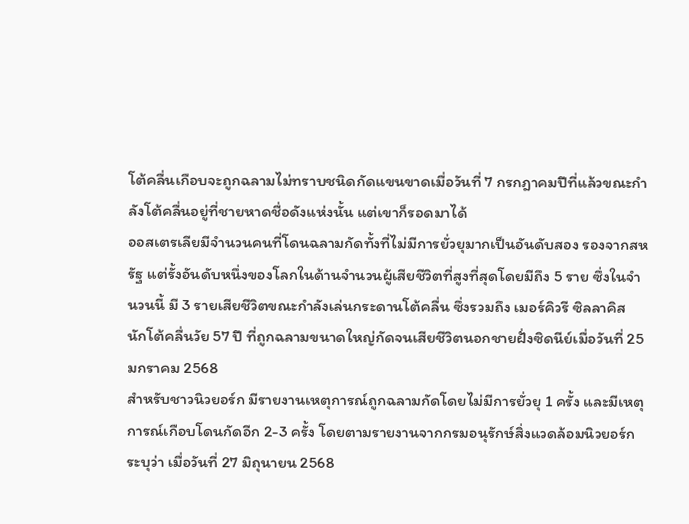โต้คลื่นเกือบจะถูกฉลามไม่ทราบชนิดกัดแขนขาดเมื่อวันที่ 7 กรกฎาคมปีที่แล้วขณะกำลังโต้คลื่นอยู่ที่ชายหาดชื่อดังแห่งนั้น แต่เขาก็รอดมาได้
ออสเตรเลียมีจำนวนคนที่โดนฉลามกัดทั้งที่ไม่มีการยั่วยุมากเป็นอันดับสอง รองจากสหรัฐ แต่รั้งอันดับหนึ่งของโลกในด้านจำนวนผู้เสียชีวิตที่สูงที่สุดโดยมีถึง 5 ราย ซึ่งในจำนวนนี้ มี 3 รายเสียชีวิตขณะกำลังเล่นกระดานโต้คลื่น ซึ่งรวมถึง เมอร์คิวรี ซิลลาคิส นักโต้คลื่นวัย 57 ปี ที่ถูกฉลามขนาดใหญ่กัดจนเสียชีวิตนอกชายฝั่งซิดนีย์เมื่อวันที่ 25 มกราคม 2568
สำหรับชาวนิวยอร์ก มีรายงานเหตุการณ์ถูกฉลามกัดโดยไม่มีการยั่วยุ 1 ครั้ง และมีเหตุการณ์เกือบโดนกัดอีก 2-3 ครั้ง โดยตามรายงานจากกรมอนุรักษ์สิ่งแวดล้อมนิวยอร์กระบุว่า เมื่อวันที่ 27 มิถุนายน 2568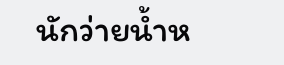นักว่ายน้ำห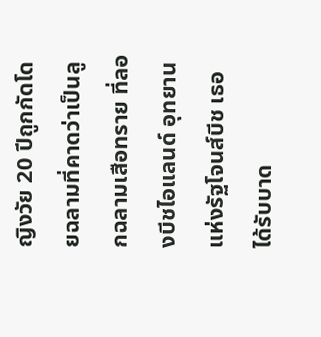ญิงวัย 20 ปีถูกกัดโดยฉลามที่คาดว่าเป็นลูกฉลามเสือทราย ที่ลองบีชไอแลนด์ อุทยานแห่งรัฐโจนส์บีช เธอได้รับบาด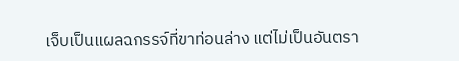เจ็บเป็นแผลฉกรรจ์ที่ขาท่อนล่าง แต่ไม่เป็นอันตรา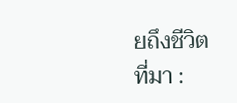ยถึงชีวิต
ที่มา :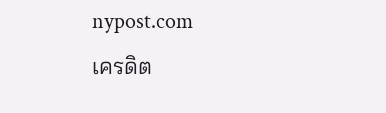nypost.com
เครดิต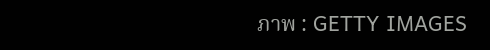ภาพ : GETTY IMAGES